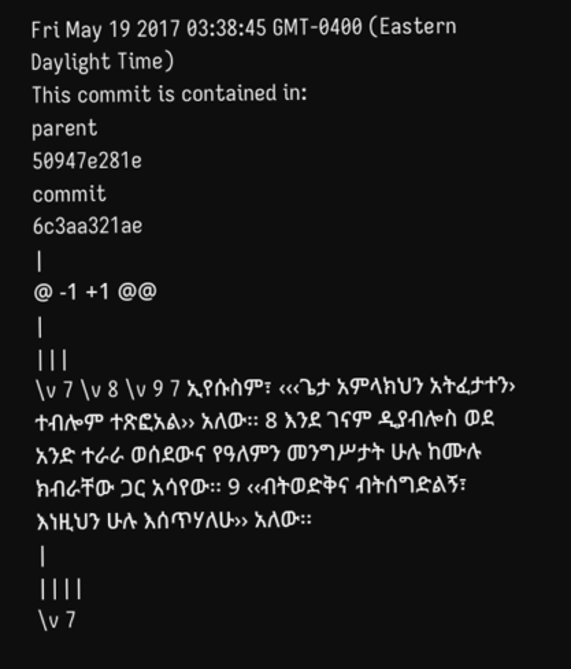Fri May 19 2017 03:38:45 GMT-0400 (Eastern Daylight Time)
This commit is contained in:
parent
50947e281e
commit
6c3aa321ae
|
@ -1 +1 @@
|
|||
\v 7 \v 8 \v 9 7 ኢየሱስም፣ ‹‹‹ጌታ አምላክህን አትፈታተን› ተብሎም ተጽፎአል›› አለው፡፡ 8 እንደ ገናም ዲያብሎስ ወደ አንድ ተራራ ወሰደውና የዓለምን መንግሥታት ሁሉ ከሙሉ ክብራቸው ጋር አሳየው፡፡ 9 ‹‹ብትወድቅና ብትሰግድልኝ፣ እነዚህን ሁሉ እሰጥሃለሁ›› አለው፡፡
|
||||
\v 7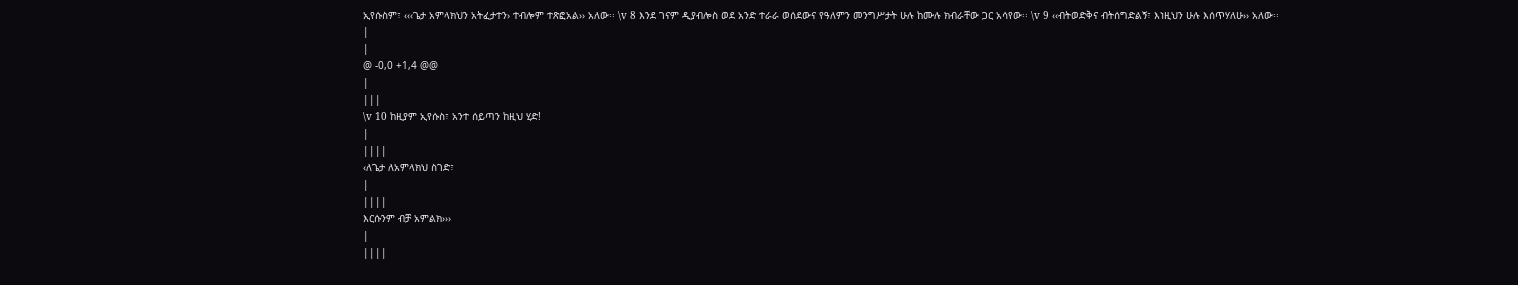ኢየሱስም፣ ‹‹‹ጌታ አምላክህን አትፈታተን› ተብሎም ተጽፎአል›› አለው፡፡ \v 8 እንደ ገናም ዲያብሎስ ወደ አንድ ተራራ ወሰደውና የዓለምን መንግሥታት ሁሉ ከሙሉ ክብራቸው ጋር አሳየው፡፡ \v 9 ‹‹ብትወድቅና ብትሰግድልኝ፣ እነዚህን ሁሉ እሰጥሃለሁ›› አለው፡፡
|
|
@ -0,0 +1,4 @@
|
|||
\v 10 ከዚያም ኢየሱስ፣ አንተ ሰይጣን ከዚህ ሂድ!
|
||||
‹ለጌታ ለአምላክህ ስገድ፣
|
||||
እርሱንም ብቻ አምልክ›››
|
||||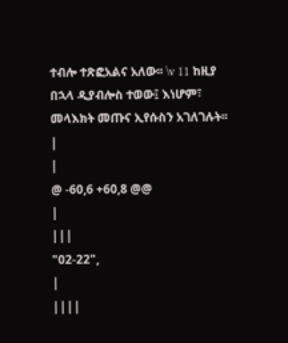ተብሎ ተጽፎአልና አለው፡፡ \v 11 ከዚያ በኋላ ዲያብሎስ ተወው፤ እነሆም፣ መላእክት መጡና ኢየሱስን አገለገሉት፡፡
|
|
@ -60,6 +60,8 @@
|
|||
"02-22",
|
||||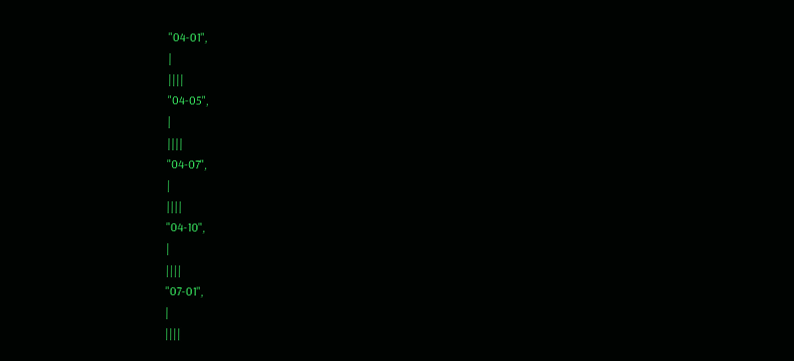"04-01",
|
||||
"04-05",
|
||||
"04-07",
|
||||
"04-10",
|
||||
"07-01",
|
||||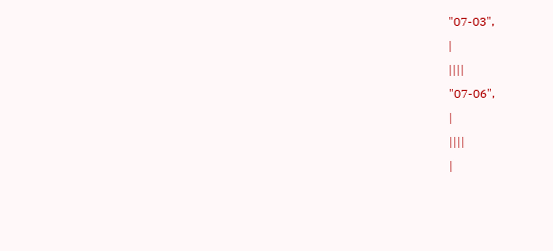"07-03",
|
||||
"07-06",
|
||||
|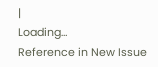|
Loading…
Reference in New Issue